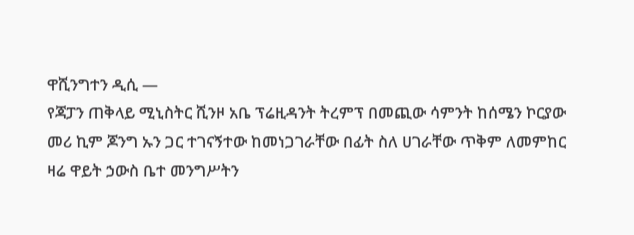ዋሺንግተን ዲሲ —
የጃፓን ጠቅላይ ሚኒስትር ሺንዞ አቤ ፕሬዚዳንት ትረምፕ በመጪው ሳምንት ከሰሜን ኮርያው መሪ ኪም ጆንግ ኡን ጋር ተገናኝተው ከመነጋገራቸው በፊት ስለ ሀገራቸው ጥቅም ለመምከር ዛሬ ዋይት ኃውስ ቤተ መንግሥትን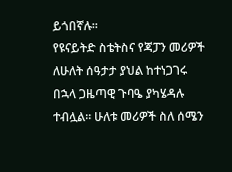ይጎበኛሉ።
የዩናይትድ ስቴትስና የጃፓን መሪዎች ለሁለት ሰዓታታ ያህል ከተነጋገሩ በኋላ ጋዜጣዊ ጉባዔ ያካሄዳሉ ተብሏል። ሁለቱ መሪዎች ስለ ሰሜን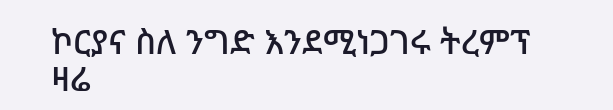ኮርያና ስለ ንግድ እንደሚነጋገሩ ትረምፕ ዛሬ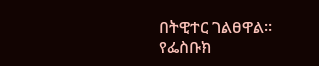በትዊተር ገልፀዋል።
የፌስቡክ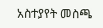አስተያየት መስጫ